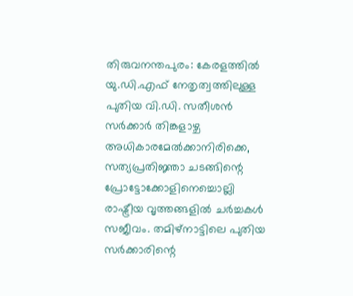തിരുവനന്തപുരം: കേരളത്തിൽ യു.ഡി.എഫ് നേതൃത്വത്തിലുള്ള പുതിയ വി.ഡി. സതീശൻ സർക്കാർ തിങ്കളാഴ്ച അധികാരമേൽക്കാനിരിക്കെ, സത്യപ്രതിജ്ഞാ ചടങ്ങിന്റെ പ്രോട്ടോക്കോളിനെച്ചൊല്ലി രാഷ്ട്രീയ വൃത്തങ്ങളിൽ ചർച്ചകൾ സജീവം. തമിഴ്നാട്ടിലെ പുതിയ സർക്കാരിന്റെ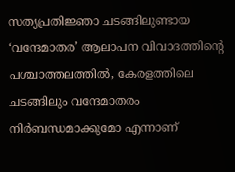സത്യപ്രതിജ്ഞാ ചടങ്ങിലുണ്ടായ ‘വന്ദേമാതര’ ആലാപന വിവാദത്തിന്റെ പശ്ചാത്തലത്തിൽ, കേരളത്തിലെ ചടങ്ങിലും വന്ദേമാതരം നിർബന്ധമാക്കുമോ എന്നാണ്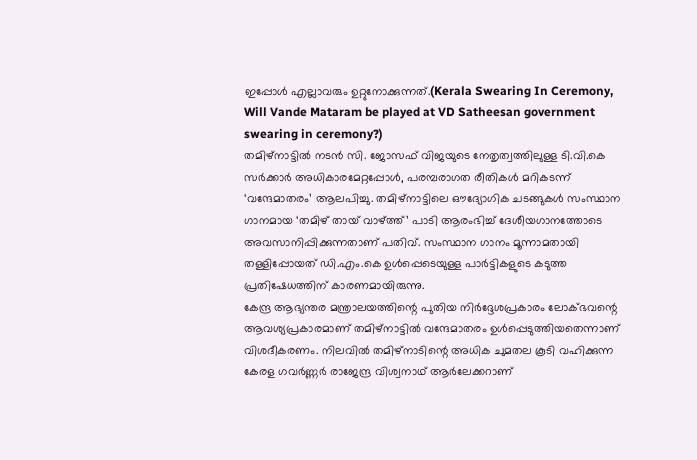ഇപ്പോൾ എല്ലാവരും ഉറ്റുനോക്കുന്നത്.(Kerala Swearing In Ceremony, Will Vande Mataram be played at VD Satheesan government swearing in ceremony?)
തമിഴ്നാട്ടിൽ നടൻ സി. ജോസഫ് വിജയുടെ നേതൃത്വത്തിലുള്ള ടി.വി.കെ സർക്കാർ അധികാരമേറ്റപ്പോൾ, പരമ്പരാഗത രീതികൾ മറികടന്ന് ‘വന്ദേമാതരം’ ആലപിച്ചു. തമിഴ്നാട്ടിലെ ഔദ്യോഗിക ചടങ്ങുകൾ സംസ്ഥാന ഗാനമായ ‘തമിഴ് തായ് വാഴ്ത്ത്’ പാടി ആരംഭിച്ച് ദേശീയഗാനത്തോടെ അവസാനിപ്പിക്കുന്നതാണ് പതിവ്. സംസ്ഥാന ഗാനം മൂന്നാമതായി തള്ളിപ്പോയത് ഡി.എം.കെ ഉൾപ്പെടെയുള്ള പാർട്ടികളുടെ കടുത്ത പ്രതിഷേധത്തിന് കാരണമായിരുന്നു.
കേന്ദ്ര ആഭ്യന്തര മന്ത്രാലയത്തിന്റെ പുതിയ നിർദ്ദേശപ്രകാരം ലോക്ഭവന്റെ ആവശ്യപ്രകാരമാണ് തമിഴ്നാട്ടിൽ വന്ദേമാതരം ഉൾപ്പെടുത്തിയതെന്നാണ് വിശദീകരണം. നിലവിൽ തമിഴ്നാടിന്റെ അധിക ചുമതല കൂടി വഹിക്കുന്ന കേരള ഗവർണ്ണർ രാജേന്ദ്ര വിശ്വനാഥ് ആർലേക്കറാണ്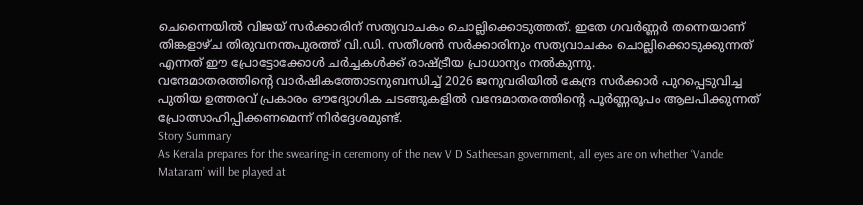ചെന്നൈയിൽ വിജയ് സർക്കാരിന് സത്യവാചകം ചൊല്ലിക്കൊടുത്തത്. ഇതേ ഗവർണ്ണർ തന്നെയാണ് തിങ്കളാഴ്ച തിരുവനന്തപുരത്ത് വി.ഡി. സതീശൻ സർക്കാരിനും സത്യവാചകം ചൊല്ലിക്കൊടുക്കുന്നത് എന്നത് ഈ പ്രോട്ടോക്കോൾ ചർച്ചകൾക്ക് രാഷ്ട്രീയ പ്രാധാന്യം നൽകുന്നു.
വന്ദേമാതരത്തിന്റെ വാർഷികത്തോടനുബന്ധിച്ച് 2026 ജനുവരിയിൽ കേന്ദ്ര സർക്കാർ പുറപ്പെടുവിച്ച പുതിയ ഉത്തരവ് പ്രകാരം ഔദ്യോഗിക ചടങ്ങുകളിൽ വന്ദേമാതരത്തിന്റെ പൂർണ്ണരൂപം ആലപിക്കുന്നത് പ്രോത്സാഹിപ്പിക്കണമെന്ന് നിർദ്ദേശമുണ്ട്.
Story Summary
As Kerala prepares for the swearing-in ceremony of the new V D Satheesan government, all eyes are on whether ‘Vande Mataram’ will be played at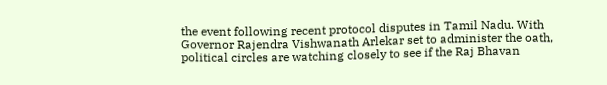the event following recent protocol disputes in Tamil Nadu. With Governor Rajendra Vishwanath Arlekar set to administer the oath, political circles are watching closely to see if the Raj Bhavan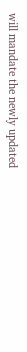will mandate the newly updated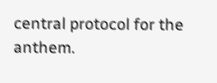central protocol for the anthem.